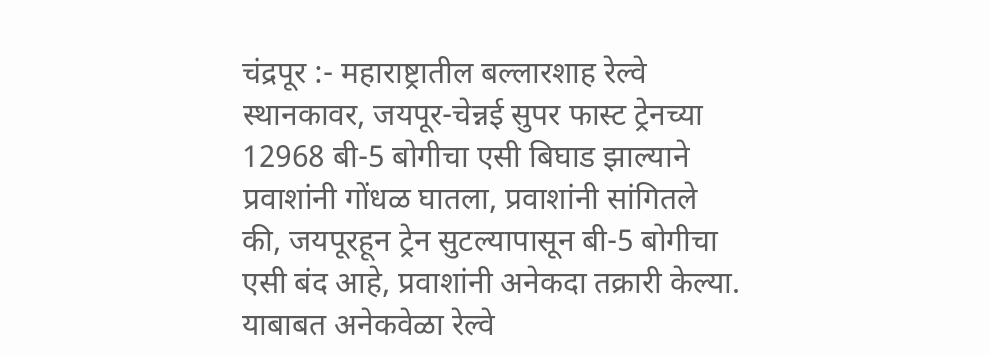चंद्रपूर :- महाराष्ट्रातील बल्लारशाह रेल्वे स्थानकावर, जयपूर-चेन्नई सुपर फास्ट ट्रेनच्या 12968 बी-5 बोगीचा एसी बिघाड झाल्याने प्रवाशांनी गोंधळ घातला, प्रवाशांनी सांगितले की, जयपूरहून ट्रेन सुटल्यापासून बी-5 बोगीचा एसी बंद आहे, प्रवाशांनी अनेकदा तक्रारी केल्या.
याबाबत अनेकवेळा रेल्वे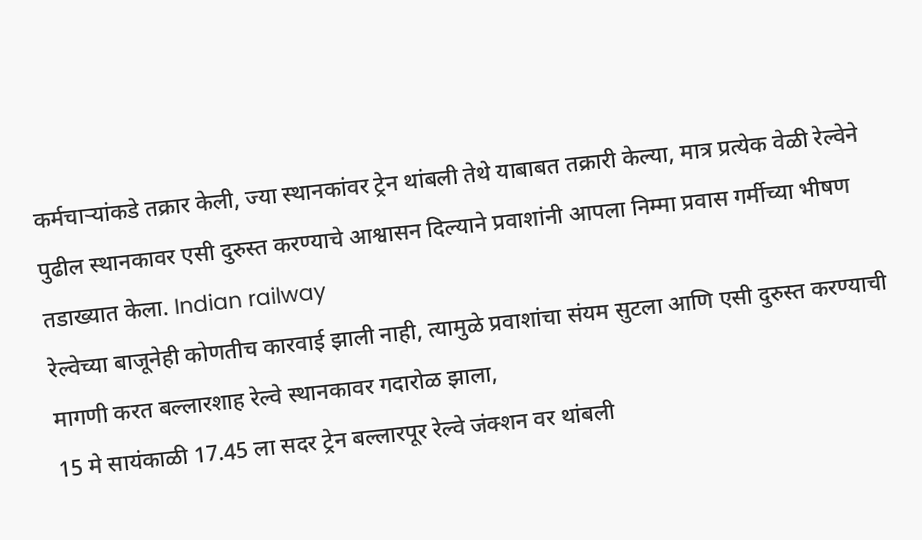कर्मचाऱ्यांकडे तक्रार केली, ज्या स्थानकांवर ट्रेन थांबली तेथे याबाबत तक्रारी केल्या, मात्र प्रत्येक वेळी रेल्वेने पुढील स्थानकावर एसी दुरुस्त करण्याचे आश्वासन दिल्याने प्रवाशांनी आपला निम्मा प्रवास गर्मीच्या भीषण तडाख्यात केला. Indian railway
रेल्वेच्या बाजूनेही कोणतीच कारवाई झाली नाही, त्यामुळे प्रवाशांचा संयम सुटला आणि एसी दुरुस्त करण्याची मागणी करत बल्लारशाह रेल्वे स्थानकावर गदारोळ झाला,
15 मे सायंकाळी 17.45 ला सदर ट्रेन बल्लारपूर रेल्वे जंक्शन वर थांबली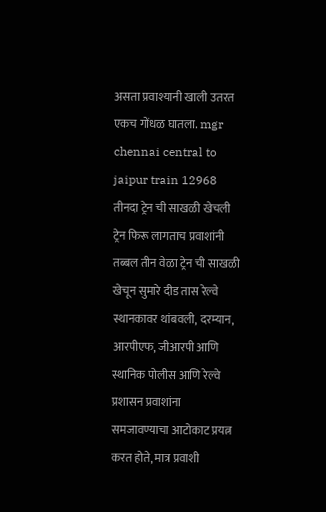असता प्रवाश्यानी खाली उतरत एकच गोंधळ घातला. mgr chennai central to jaipur train 12968
तीनदा ट्रेन ची साखळी खेचली
ट्रेन फिरू लागताच प्रवाशांनी तब्बल तीन वेळा ट्रेन ची साखळी खेचून सुमारे दीड तास रेल्वे स्थानकावर थांबवली, दरम्यान, आरपीएफ, जीआरपी आणि स्थानिक पोलीस आणि रेल्वे प्रशासन प्रवाशांना समजावण्याचा आटोकाट प्रयत्न करत होते, मात्र प्रवाशी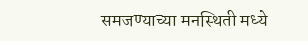समजण्याच्या मनस्थिती मध्ये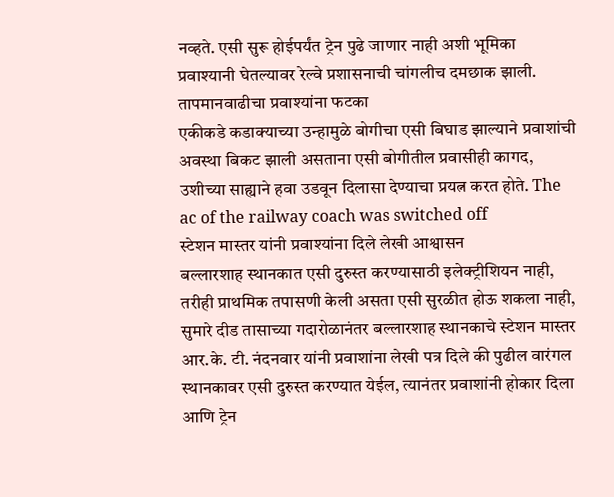नव्हते. एसी सुरू होईपर्यंत ट्रेन पुढे जाणार नाही अशी भूमिका प्रवाश्यानी घेतल्यावर रेल्वे प्रशासनाची चांगलीच दमछाक झाली.
तापमानवाढीचा प्रवाश्यांना फटका
एकीकडे कडाक्याच्या उन्हामुळे बोगीचा एसी बिघाड झाल्याने प्रवाशांची अवस्था बिकट झाली असताना एसी बोगीतील प्रवासीही कागद, उशीच्या साह्याने हवा उडवून दिलासा देण्याचा प्रयत्न करत होते. The ac of the railway coach was switched off
स्टेशन मास्तर यांनी प्रवाश्यांना दिले लेखी आश्वासन
बल्लारशाह स्थानकात एसी दुरुस्त करण्यासाठी इलेक्ट्रीशियन नाही, तरीही प्राथमिक तपासणी केली असता एसी सुरळीत होऊ शकला नाही, सुमारे दीड तासाच्या गदारोळानंतर बल्लारशाह स्थानकाचे स्टेशन मास्तर आर.के. टी. नंदनवार यांनी प्रवाशांना लेखी पत्र दिले की पुढील वारंगल स्थानकावर एसी दुरुस्त करण्यात येईल, त्यानंतर प्रवाशांनी होकार दिला आणि ट्रेन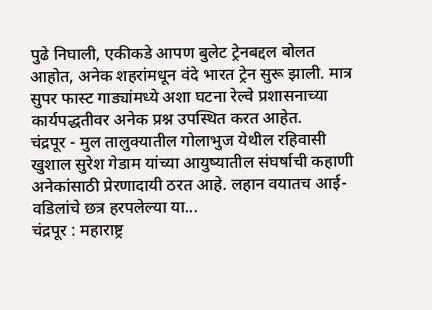पुढे निघाली, एकीकडे आपण बुलेट ट्रेनबद्दल बोलत आहोत, अनेक शहरांमधून वंदे भारत ट्रेन सुरू झाली. मात्र सुपर फास्ट गाड्यांमध्ये अशा घटना रेल्वे प्रशासनाच्या कार्यपद्धतीवर अनेक प्रश्न उपस्थित करत आहेत.
चंद्रपूर - मुल तालुक्यातील गोलाभुज येथील रहिवासी खुशाल सुरेश गेडाम यांच्या आयुष्यातील संघर्षाची कहाणी अनेकांसाठी प्रेरणादायी ठरत आहे. लहान वयातच आई-वडिलांचे छत्र हरपलेल्या या...
चंद्रपूर : महाराष्ट्र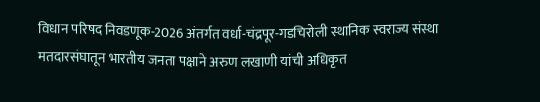विधान परिषद निवडणूक-2026 अंतर्गत वर्धा-चंद्रपूर-गडचिरोली स्थानिक स्वराज्य संस्था मतदारसंघातून भारतीय जनता पक्षाने अरुण लखाणी यांची अधिकृत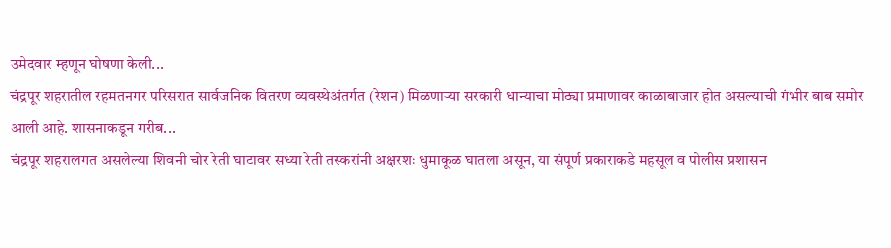उमेदवार म्हणून घोषणा केली...
चंद्रपूर शहरातील रहमतनगर परिसरात सार्वजनिक वितरण व्यवस्थेअंतर्गत (रेशन) मिळणाऱ्या सरकारी धान्याचा मोठ्या प्रमाणावर काळाबाजार होत असल्याची गंभीर बाब समोर आली आहे. शासनाकडून गरीब...
चंद्रपूर शहरालगत असलेल्या शिवनी चोर रेती घाटावर सध्या रेती तस्करांनी अक्षरशः धुमाकूळ घातला असून, या संपूर्ण प्रकाराकडे महसूल व पोलीस प्रशासन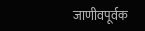जाणीवपूर्वक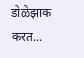डोळेझाक करत...